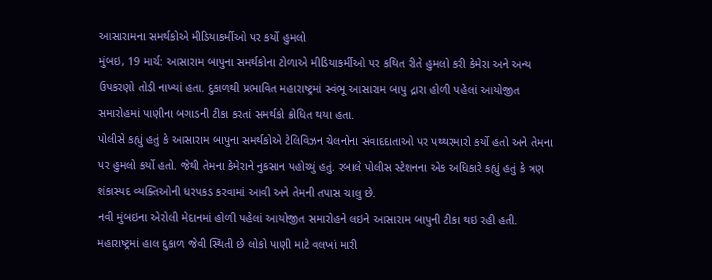આસારામના સમર્થકોએ મીડિયાકર્મીઓ પર કર્યો હુમલો
મુંબઇ, 19 માર્ચ: આસારામ બાપુના સમર્થકોના ટોળાએ મીડિયાકર્મીઓ પર કથિત રીતે હુમલો કરી કેમેરા અને અન્ય ઉપકરણો તોડી નાખ્યાં હતા. દુકાળથી પ્રભાવિત મહારાષ્ટ્રમાં સ્વંભૂ આસારામ બાપુ દ્રારા હોળી પહેલાં આયોજીત સમારોહમાં પાણીના બગાડની ટીકા કરતાં સમર્થકો ક્રોધિત થયા હતા.
પોલીસે કહ્યું હતું કે આસારામ બાપુના સમર્થકોએ ટેલિવિઝન ચેલનોના સંવાદદાતાઓ પર પથ્થરમારો કર્યો હતો અને તેમના પર હુમલો કર્યો હતો. જેથી તેમના કેમેરાને નુકસાન પહોચ્યું હતું. રબાલે પોલીસ સ્ટેશનના એક અધિકારે કહ્યું હતું કે ત્રણ શંકાસ્પદ વ્યક્તિઓની ધરપકડ કરવામાં આવી અને તેમની તપાસ ચાલુ છે.
નવી મુંબઇના એરોલી મેદાનમાં હોળી પહેલાં આયોજીત સમારોહને લઇને આસારામ બાપુની ટીકા થઇ રહી હતી. મહારાષ્ટ્રમાં હાલ દુકાળ જેવી સ્થિતી છે લોકો પાણી માટે વલખાં મારી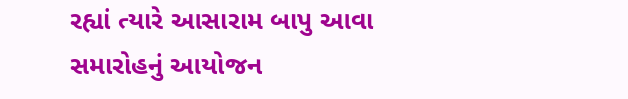રહ્યાં ત્યારે આસારામ બાપુ આવા સમારોહનું આયોજન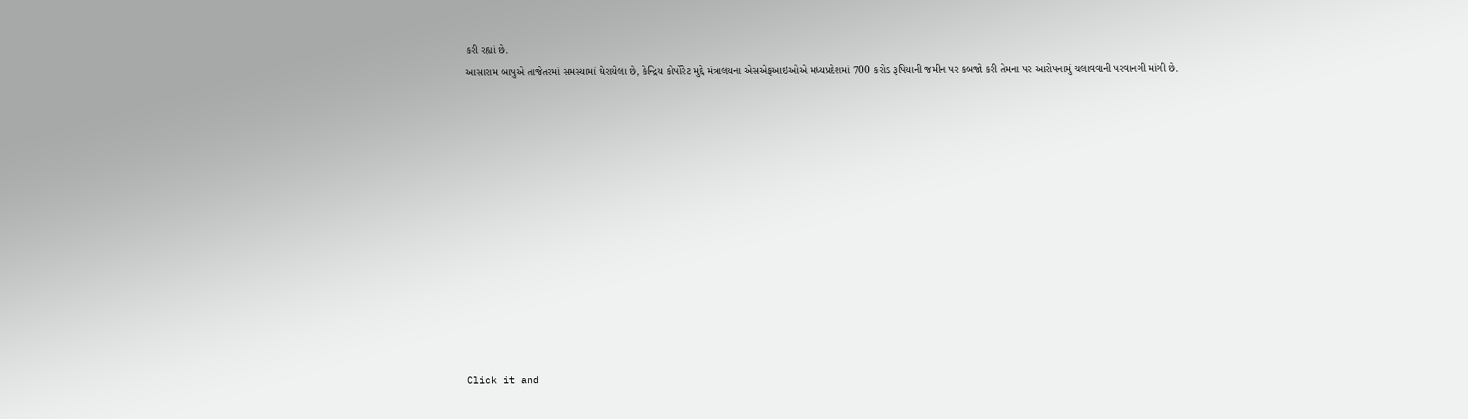કરી રહ્યાં છે.
આસારામ બાપુએ તાજેતરમાં સમસ્યામાં ઘેરાયેલા છે, કેન્દ્રિય કોર્પોરેટ મુદ્દે મંત્રાલયના એસએફઆઇઓએ મધ્યપ્રદેશમાં 700 કરોડ રૂપિયાની જમીન પર કબજો કરી તેમના પર આરોપનામું ચલાવવાની પરવાનગી માંગી છે.













Click it and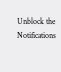Unblock the Notifications